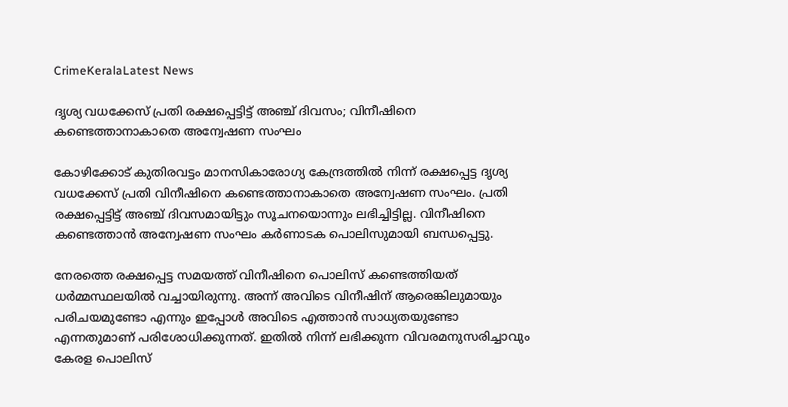CrimeKeralaLatest News

ദൃശ്യ വധക്കേസ് പ്രതി രക്ഷപ്പെട്ടിട്ട് അഞ്ച് ദിവസം; വിനീഷിനെ കണ്ടെത്താനാകാതെ അന്വേഷണ സംഘം

കോഴിക്കോട് കുതിരവട്ടം മാനസികാരോഗ്യ കേന്ദ്രത്തില്‍ നിന്ന് രക്ഷപ്പെട്ട ദൃശ്യ വധക്കേസ് പ്രതി വിനീഷിനെ കണ്ടെത്താനാകാതെ അന്വേഷണ സംഘം. പ്രതി രക്ഷപ്പെട്ടിട്ട് അഞ്ച് ദിവസമായിട്ടും സൂചനയൊന്നും ലഭിച്ചിട്ടില്ല. വിനീഷിനെ കണ്ടെത്താന്‍ അന്വേഷണ സംഘം കര്‍ണാടക പൊലിസുമായി ബന്ധപ്പെട്ടു.

നേരത്തെ രക്ഷപ്പെട്ട സമയത്ത് വിനീഷിനെ പൊലിസ് കണ്ടെത്തിയത് ധര്‍മ്മസ്ഥലയില്‍ വച്ചായിരുന്നു. അന്ന് അവിടെ വിനീഷിന് ആരെങ്കിലുമായും പരിചയമുണ്ടോ എന്നും ഇപ്പോള്‍ അവിടെ എത്താന്‍ സാധ്യതയുണ്ടോ എന്നതുമാണ് പരിശോധിക്കുന്നത്. ഇതില്‍ നിന്ന് ലഭിക്കുന്ന വിവരമനുസരിച്ചാവും കേരള പൊലിസ്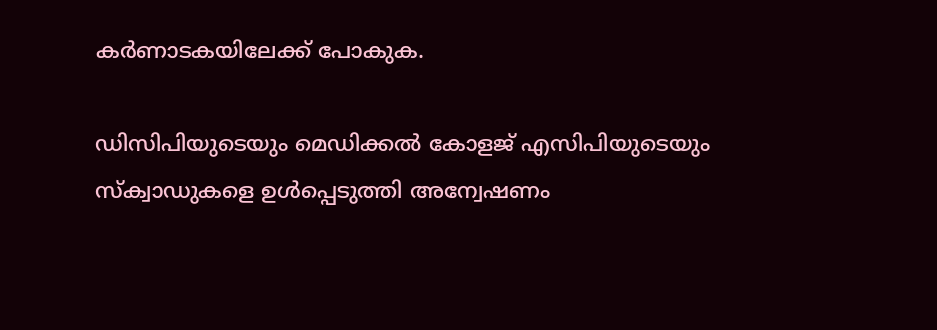കര്‍ണാടകയിലേക്ക് പോകുക.

ഡിസിപിയുടെയും മെഡിക്കല്‍ കോളജ് എസിപിയുടെയും സ്‌ക്വാഡുകളെ ഉള്‍പ്പെടുത്തി അന്വേഷണം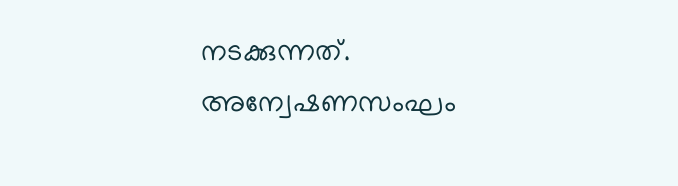നടക്കുന്നത്. അന്വേഷണസംഘം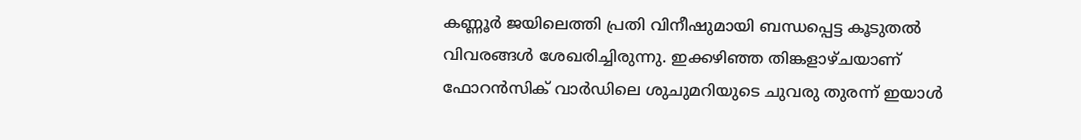കണ്ണൂര്‍ ജയിലെത്തി പ്രതി വിനീഷുമായി ബന്ധപ്പെട്ട കൂടുതല്‍ വിവരങ്ങള്‍ ശേഖരിച്ചിരുന്നു. ഇക്കഴിഞ്ഞ തിങ്കളാഴ്ചയാണ് ഫോറന്‍സിക് വാര്‍ഡിലെ ശുചുമറിയുടെ ചുവരു തുരന്ന് ഇയാള്‍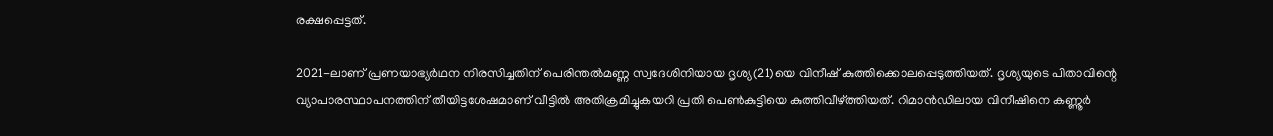രക്ഷപ്പെട്ടത്.

2021-ലാണ് പ്രണയാഭ്യര്‍ഥന നിരസിച്ചതിന് പെരിന്തല്‍മണ്ണ സ്വദേശിനിയായ ദൃശ്യ(21)യെ വിനീഷ് കുത്തിക്കൊലപ്പെടുത്തിയത്. ദൃശ്യയുടെ പിതാവിന്റെ വ്യാപാരസ്ഥാപനത്തിന് തീയിട്ടശേഷമാണ് വീട്ടില്‍ അതിക്രമിച്ചുകയറി പ്രതി പെണ്‍കുട്ടിയെ കുത്തിവീഴ്ത്തിയത്. റിമാന്‍ഡിലായ വിനീഷിനെ കണ്ണൂര്‍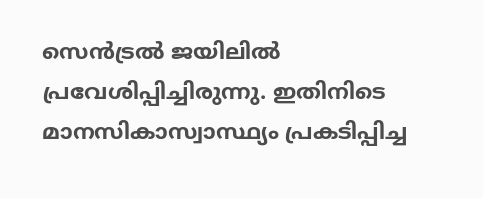സെന്‍ട്രല്‍ ജയിലില്‍ പ്രവേശിപ്പിച്ചിരുന്നു. ഇതിനിടെ മാനസികാസ്വാസ്ഥ്യം പ്രകടിപ്പിച്ച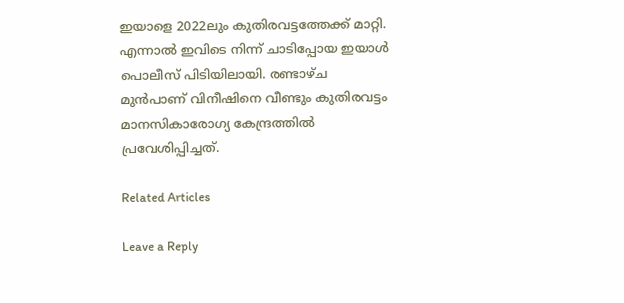ഇയാളെ 2022ലും കുതിരവട്ടത്തേക്ക് മാറ്റി. എന്നാല്‍ ഇവിടെ നിന്ന് ചാടിപ്പോയ ഇയാള്‍ പൊലീസ് പിടിയിലായി. രണ്ടാഴ്ച മുന്‍പാണ് വിനീഷിനെ വീണ്ടും കുതിരവട്ടം മാനസികാരോഗ്യ കേന്ദ്രത്തില്‍ പ്രവേശിപ്പിച്ചത്.

Related Articles

Leave a Reply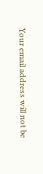Your email address will not be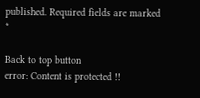published. Required fields are marked *

Back to top button
error: Content is protected !!